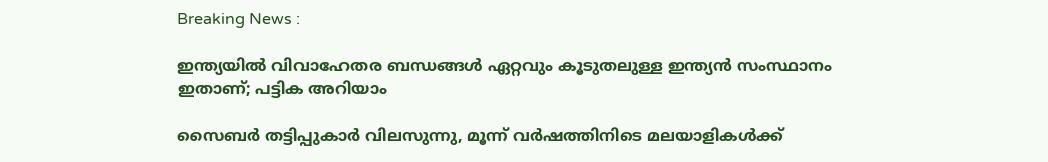Breaking News :

ഇന്ത്യയില്‍ വിവാഹേതര ബന്ധങ്ങള്‍ ഏറ്റവും കൂടുതലുള്ള ഇന്ത്യന്‍ സംസ്ഥാനം ഇതാണ്; പട്ടിക അറിയാം

സൈബര്‍ തട്ടിപ്പുകാര്‍ വിലസുന്നു, മൂന്ന് വര്‍ഷത്തിനിടെ മലയാളികള്‍ക്ക്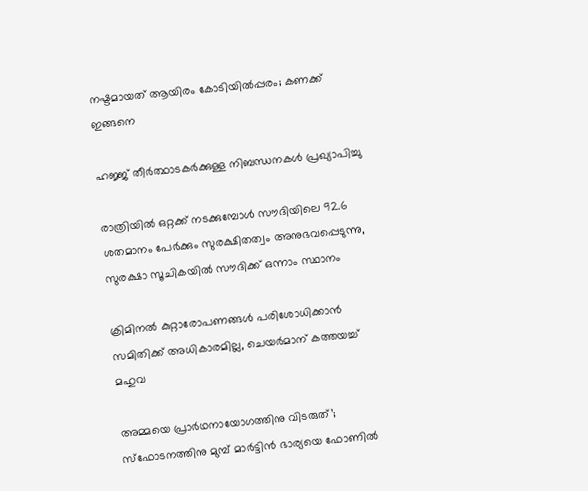നഷ്ടമായത് ആയിരം കോടിയില്‍പ്പരം; കണക്ക് ഇങ്ങനെ

ഹജ്ജ് തീർത്ഥാടകർക്കുള്ള നിബന്ധനകൾ പ്രഖ്യാപിച്ചു

രാത്രിയിൽ ഒറ്റക്ക് നടക്കുമ്പോൾ സൗദിയിലെ 92.6 ശതമാനം പേർക്കും സുരക്ഷിതത്വം അനുഭവപ്പെടുന്നു, സുരക്ഷാ സൂചികയിൽ സൗദിക്ക് ഒന്നാം സ്ഥാനം

ക്രിമിനല്‍ കുറ്റാരോപണങ്ങള്‍ പരിശോധിക്കാന്‍ സമിതിക്ക്‌ അധികാരമില്ല, ചെയര്‍മാന്‌ കത്തയച്ച് മഹുവ

അമ്മയെ പ്രാര്‍ഥനായോഗത്തിനു വിടരുത്’; സ്‌ഫോടനത്തിനു മുമ്പ് മാര്‍ട്ടിന്‍ ഭാര്യയെ ഫോണില്‍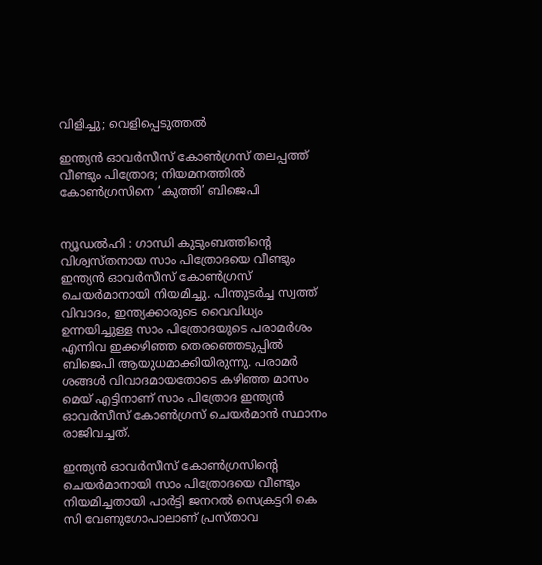വിളിച്ചു; വെളിപ്പെടുത്തല്‍

ഇന്ത്യന്‍ ഓവര്‍സീസ് കോണ്‍ഗ്രസ് തലപ്പത്ത് വീണ്ടും പിത്രോദ; നിയമനത്തില്‍ കോണ്‍ഗ്രസിനെ ‘കുത്തി’ ബിജെപി


ന്യൂഡൽഹി : ഗാന്ധി കുടുംബത്തിന്‍റെ വിശ്വസ്‌തനായ സാം പിത്രോദയെ വീണ്ടും ഇന്ത്യൻ ഓവർസീസ് കോൺഗ്രസ് ചെയർമാനായി നിയമിച്ചു. പിന്തുടര്‍ച്ച സ്വത്ത് വിവാദം, ഇന്ത്യക്കാരുടെ വൈവിധ്യം ഉന്നയിച്ചുള്ള സാം പിത്രോദയുടെ പരാമര്‍ശം എന്നിവ ഇക്കഴിഞ്ഞ തെരഞ്ഞെടുപ്പില്‍ ബിജെപി ആയുധമാക്കിയിരുന്നു. പരാമര്‍ ശങ്ങള്‍ വിവാദമായതോടെ കഴിഞ്ഞ മാസം മെയ് എട്ടിനാണ് സാം പിത്രോദ ഇന്ത്യൻ ഓവര്‍സീസ് കോണ്‍ഗ്രസ് ചെയര്‍മാൻ സ്ഥാനം രാജിവച്ചത്.

ഇന്ത്യൻ ഓവർസീസ് കോൺഗ്രസിന്‍റെ ചെയർമാനായി സാം പിത്രോദയെ വീണ്ടും നിയമിച്ചതായി പാർട്ടി ജനറൽ സെക്രട്ടറി കെ സി വേണുഗോപാലാണ് പ്രസ്‌താവ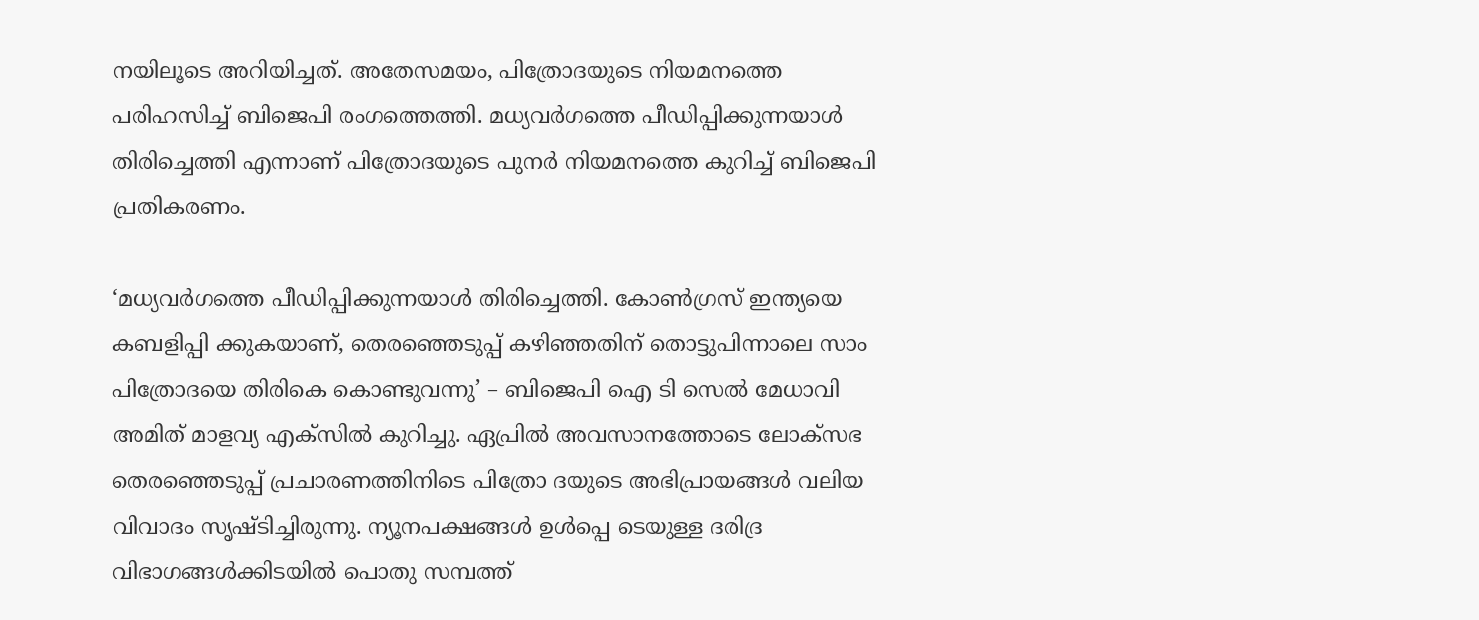നയിലൂടെ അറിയിച്ചത്. അതേസമയം, പിത്രോദയുടെ നിയമനത്തെ പരിഹസിച്ച് ബിജെപി രംഗത്തെത്തി. മധ്യവർഗത്തെ പീഡിപ്പിക്കുന്നയാൾ തിരിച്ചെത്തി എന്നാണ് പിത്രോദയുടെ പുനർ നിയമനത്തെ കുറിച്ച് ബിജെപി പ്രതികരണം.

‘മധ്യവർഗത്തെ പീഡിപ്പിക്കുന്നയാൾ തിരിച്ചെത്തി. കോൺഗ്രസ് ഇന്ത്യയെ കബളിപ്പി ക്കുകയാണ്, തെരഞ്ഞെടുപ്പ് കഴിഞ്ഞതിന് തൊട്ടുപിന്നാലെ സാം പിത്രോദയെ തിരികെ കൊണ്ടുവന്നു’ – ബിജെപി ഐ ടി സെൽ മേധാവി അമിത് മാളവ്യ എക്‌സിൽ കുറിച്ചു. ഏപ്രിൽ അവസാനത്തോടെ ലോക്‌സഭ തെരഞ്ഞെടുപ്പ് പ്രചാരണത്തിനിടെ പിത്രോ ദയുടെ അഭിപ്രായങ്ങൾ വലിയ വിവാദം സൃഷ്‌ടിച്ചിരുന്നു. ന്യൂനപക്ഷങ്ങൾ ഉൾപ്പെ ടെയുള്ള ദരിദ്ര വിഭാഗങ്ങൾക്കിടയിൽ പൊതു സമ്പത്ത്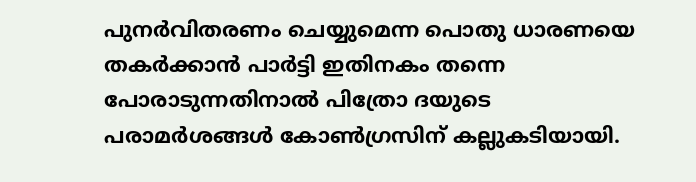പുനർവിതരണം ചെയ്യുമെന്ന പൊതു ധാരണയെ തകർക്കാൻ പാർട്ടി ഇതിനകം തന്നെ പോരാടുന്നതിനാൽ പിത്രോ ദയുടെ പരാമര്‍ശങ്ങള്‍ കോൺഗ്രസിന് കല്ലുകടിയായി.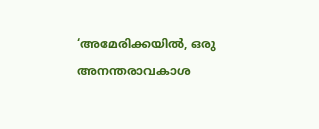‘അമേരിക്കയിൽ, ഒരു അനന്തരാവകാശ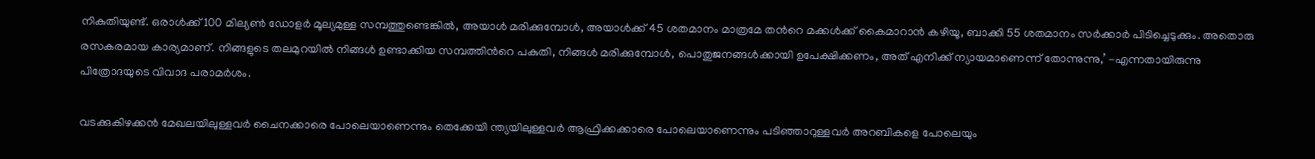നികുതിയുണ്ട്. ഒരാൾക്ക് 100 മില്യൺ ഡോളർ മൂല്യമുള്ള സമ്പത്തുണ്ടെങ്കിൽ, അയാൾ മരിക്കുമ്പോൾ, അയാൾക്ക് 45 ശതമാനം മാത്രമേ തന്‍റെ മക്കൾക്ക് കൈമാറാൻ കഴിയൂ, ബാക്കി 55 ശതമാനം സർക്കാർ പിടിച്ചെടുക്കും. അതൊരു രസകരമായ കാര്യമാണ്. നിങ്ങളുടെ തലമുറയിൽ നിങ്ങൾ ഉണ്ടാക്കിയ സമ്പത്തിന്‍റെ പകുതി, നിങ്ങൾ മരിക്കുമ്പോൾ, പൊതുജനങ്ങൾക്കായി ഉപേക്ഷിക്കണം, അത് എനിക്ക് ന്യായമാണെന്ന് തോന്നുന്നു,’ -എന്നതായിരുന്നു പിത്രോദയുടെ വിവാദ പരാമർശം.

വടക്കുകിഴക്കൻ മേഖലയിലുള്ളവർ ചൈനക്കാരെ പോലെയാണെന്നും തെക്കേയി ന്ത്യയിലുള്ളവര്‍ ആഫ്രിക്കക്കാരെ പോലെയാണെന്നും പടിഞ്ഞാറുള്ളവർ അറബികളെ പോലെയും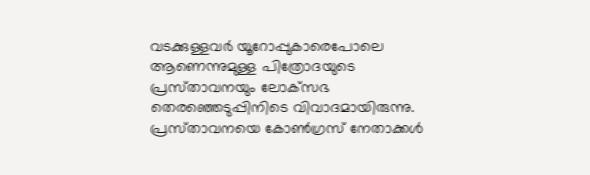വടക്കുള്ളവർ യൂറോപ്പുകാരെപോലെ ആണെന്നുമുള്ള പിത്രോദയുടെ പ്രസ്‌താവനയും ലോക്‌സഭ തെരഞ്ഞെടുപ്പിനിടെ വിവാദമായിരുന്നു. പ്രസ്‌താവനയെ കോൺഗ്രസ് നേതാക്കൾ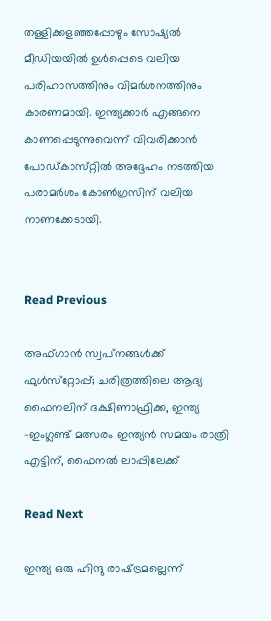തള്ളിക്കള‌ഞ്ഞപ്പോഴും സോഷ്യൽ മീഡിയയിൽ ഉൾപ്പെടെ വലിയ പരിഹാസത്തിനും വിമർശനത്തിനും കാരണമായി. ഇന്ത്യക്കാർ എങ്ങനെ കാണപ്പെടുന്നുവെന്ന് വിവരിക്കാൻ പോഡ്‌കാസ്‌റ്റിൽ അദ്ദേഹം നടത്തിയ പരാമര്‍ശം കോൺഗ്രസിന് വലിയ നാണക്കേടായി.


Read Previous

അഫ്‌ഗാൻ സ്വപ്‌നങ്ങൾക്ക് ഫുൾസ്‌റ്റോപ്പ്‌; ചരിത്രത്തിലെ ആദ്യ ഫൈനലിന് ദക്ഷിണാഫ്രിക്ക, ഇന്ത്യ -ഇംഗ്ലണ്ട് മത്സരം ഇന്ത്യന്‍ സമയം രാത്രി എട്ടിന്, ഫൈനല്‍ ലാപ്പിലേക്ക്

Read Next

ഇന്ത്യ ഒരു ഹിന്ദു രാഷ്‌ട്രമല്ലെന്ന്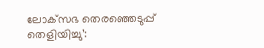ലോക്‌സഭ തെരഞ്ഞെടുപ്പ് തെളിയിച്ചു’: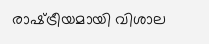രാഷ്‌ട്രീയമായി വിശാല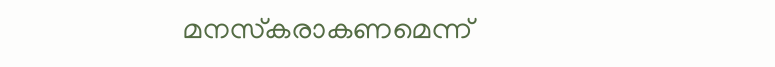മനസ്‌കരാകണമെന്ന്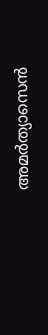അമര്‍ത്യാസെന്‍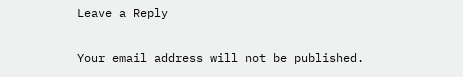Leave a Reply

Your email address will not be published.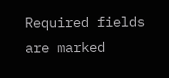Required fields are marked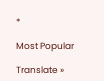*

Most Popular

Translate »